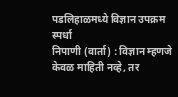पडलिहाळमध्ये विज्ञान उपक्रम स्पर्धा
निपाणी (वार्ता) : विज्ञान म्हणजे केवळ माहिती नव्हे, तर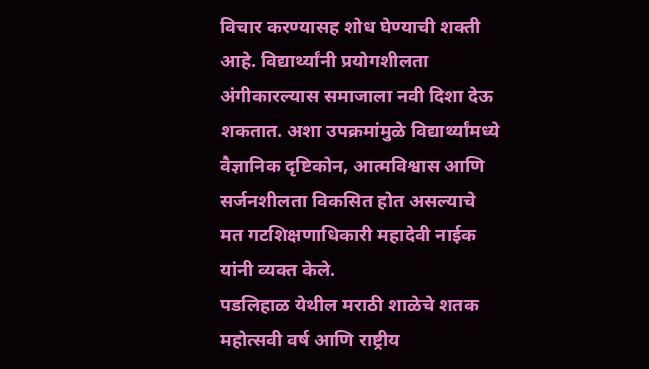विचार करण्यासह शोध घेण्याची शक्ती आहे. विद्यार्थ्यांनी प्रयोगशीलता अंगीकारल्यास समाजाला नवी दिशा देऊ शकतात. अशा उपक्रमांमुळे विद्यार्थ्यांमध्ये वैज्ञानिक दृष्टिकोन, आत्मविश्वास आणि सर्जनशीलता विकसित होत असल्याचे मत गटशिक्षणाधिकारी महादेवी नाईक यांनी व्यक्त केले.
पडलिहाळ येथील मराठी शाळेचे शतक महोत्सवी वर्ष आणि राष्ट्रीय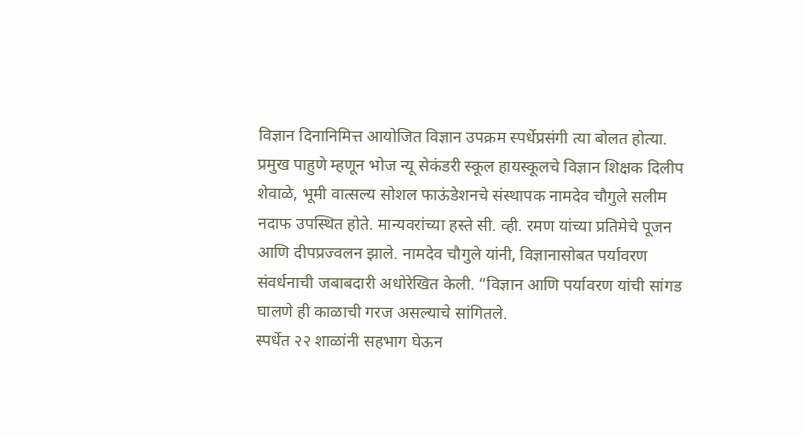विज्ञान दिनानिमित्त आयोजित विज्ञान उपक्रम स्पर्धेप्रसंगी त्या बोलत होत्या.
प्रमुख पाहुणे म्हणून भोज न्यू सेकंडरी स्कूल हायस्कूलचे विज्ञान शिक्षक दिलीप शेवाळे, भूमी वात्सल्य सोशल फाऊंडेशनचे संस्थापक नामदेव चौगुले सलीम नदाफ उपस्थित होते. मान्यवरांच्या हस्ते सी. व्ही. रमण यांच्या प्रतिमेचे पूजन आणि दीपप्रज्वलन झाले. नामदेव चौगुले यांनी, विज्ञानासोबत पर्यावरण संवर्धनाची जबाबदारी अधोरेखित केली. “विज्ञान आणि पर्यावरण यांची सांगड घालणे ही काळाची गरज असल्याचे सांगितले.
स्पर्धेत २२ शाळांनी सहभाग घेऊन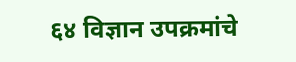६४ विज्ञान उपक्रमांचे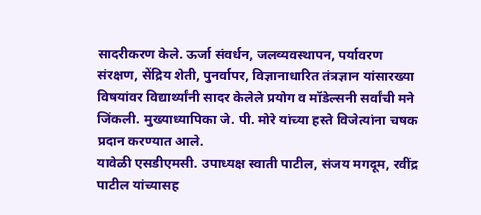सादरीकरण केले. ऊर्जा संवर्धन, जलव्यवस्थापन, पर्यावरण संरक्षण, सेंद्रिय शेती, पुनर्वापर, विज्ञानाधारित तंत्रज्ञान यांसारख्या विषयांवर विद्यार्थ्यांनी सादर केलेले प्रयोग व मॉडेल्सनी सर्वांची मने जिंकली. मुख्याध्यापिका जे. पी. मोरे यांच्या हस्ते विजेत्यांना चषक प्रदान करण्यात आले.
यावेळी एसडीएमसी. उपाध्यक्ष स्वाती पाटील, संजय मगदूम, रवींद्र पाटील यांच्यासह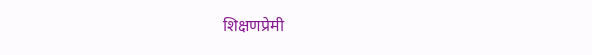शिक्षणप्रेमी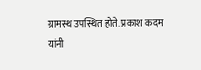ग्रामस्थ उपस्थित होते. प्रकाश कदम यांनी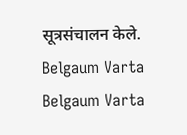सूत्रसंचालन केले.
Belgaum Varta Belgaum Varta